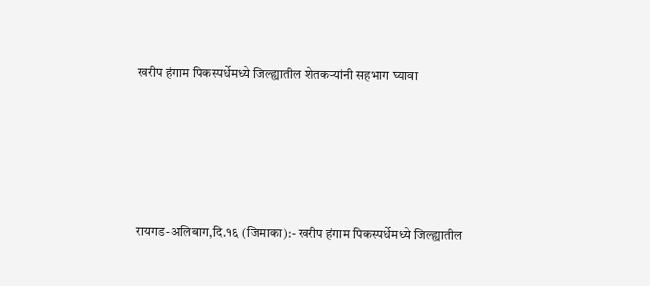खरीप हंगाम पिकस्पर्धेमध्ये जिल्ह्यातील शेतकऱ्यांनी सहभाग घ्यावा





रायगड-अलिबाग,दि.१६ (जिमाका):- खरीप हंगाम पिकस्पर्धेमध्ये जिल्ह्यातील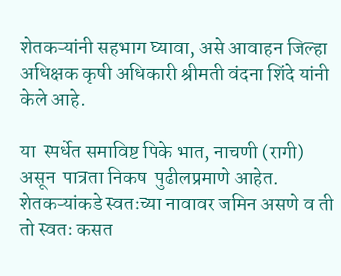शेतकऱ्यांनी सहभाग घ्यावा, असे आवाहन जिल्हा अधिक्षक कृषी अधिकारी श्रीमती वंदना शिंदे यांनी केले आहे.

या  स्पर्धेत समाविष्ट पिके भात, नाचणी (रागी) असून  पात्रता निकष  पुढीलप्रमाणे आहेत.  शेतकऱ्यांकडे स्वतःच्या नावावर जमिन असणे व ती तो स्वतः कसत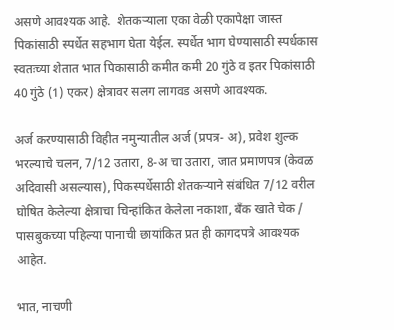असणे आवश्यक आहे.  शेतकऱ्याला एका वेळी एकापेक्षा जास्त पिकांसाठी स्पर्धेत सहभाग घेता येईल. स्पर्धेत भाग घेण्यासाठी स्पर्धकास स्वतःच्या शेतात भात पिकासाठी कमीत कमी 20 गुंठे व इतर पिकांसाठी 40 गुंठे (1) एकर) क्षेत्रावर सलग लागवड असणे आवश्यक.

अर्ज करण्यासाठी विहीत नमुन्यातील अर्ज (प्रपत्र- अ), प्रवेश शुल्क भरल्याचे चलन, 7/12 उतारा, 8-अ चा उतारा, जात प्रमाणपत्र (केवळ अदिवासी असल्यास), पिकस्पर्धेसाठी शेतकऱ्याने संबंधित 7/12 वरील घोषित केलेल्या क्षेत्राचा चिन्हांकित केलेला नकाशा, बँक खाते चेक / पासबुकच्या पहिल्या पानाची छायांकित प्रत ही कागदपत्रे आवश्यक आहेत.

भात, नाचणी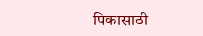पिकासाठी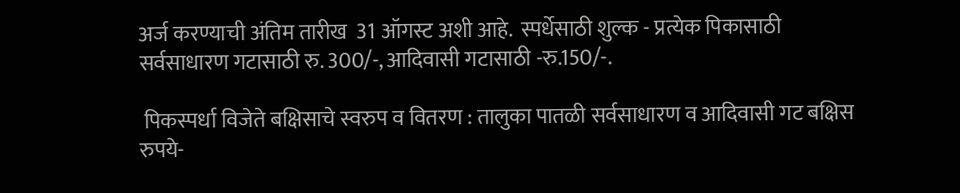अर्ज करण्याची अंतिम तारीख  31 ऑगस्ट अशी आहे.  स्पर्धेसाठी शुल्क - प्रत्येक पिकासाठी सर्वसाधारण गटासाठी रु. 300/-, आदिवासी गटासाठी -रु.150/-.

 पिकस्पर्धा विजेते बक्षिसाचे स्वरुप व वितरण : तालुका पातळी सर्वसाधारण व आदिवासी गट बक्षिस रुपये-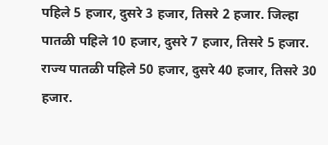पहिले 5 हजार, दुसरे 3 हजार, तिसरे 2 हजार. जिल्हा पातळी पहिले 10 हजार, दुसरे 7 हजार, तिसरे 5 हजार. राज्य पातळी पहिले 50 हजार, दुसरे 40 हजार, तिसरे 30 हजार.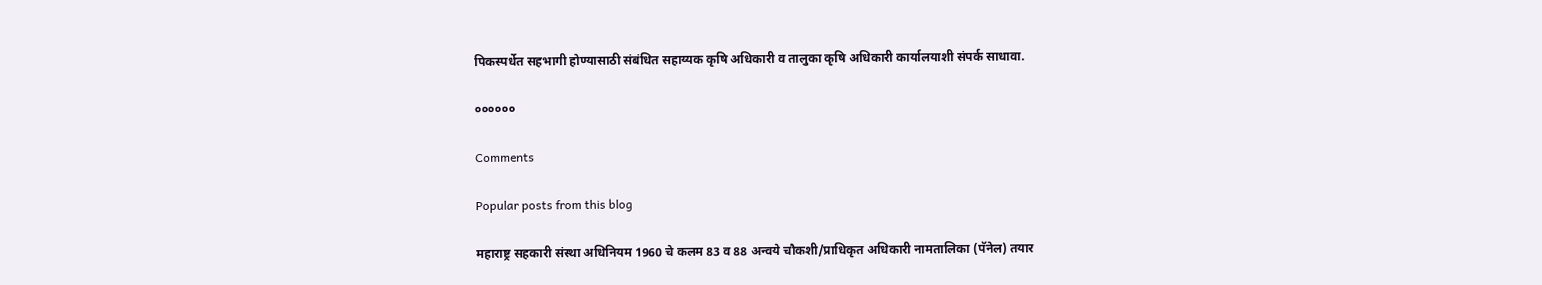पिकस्पर्धेत सहभागी होण्यासाठी संबंधित सहाय्यक कृषि अधिकारी व तालुका कृषि अधिकारी कार्यालयाशी संपर्क साधावा.

००००००

Comments

Popular posts from this blog

महाराष्ट्र सहकारी संस्था अधिनियम 1960 चे कलम 83 व 88 अन्वये चौकशी/प्राधिकृत अधिकारी नामतालिका (पॅनेल) तयार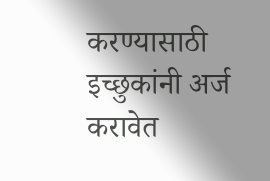करण्यासाठी इच्छुकांनी अर्ज करावेत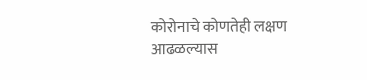कोरोनाचे कोणतेही लक्षण आढळल्यास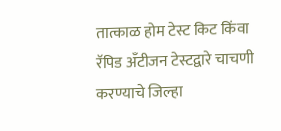तात्काळ होम टेस्ट किट किंवा रॅपिड अँटीजन टेस्टद्वारे चाचणी करण्याचे जिल्हा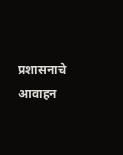प्रशासनाचे आवाहन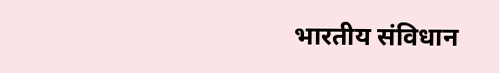भारतीय संविधान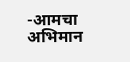-आमचा अभिमान